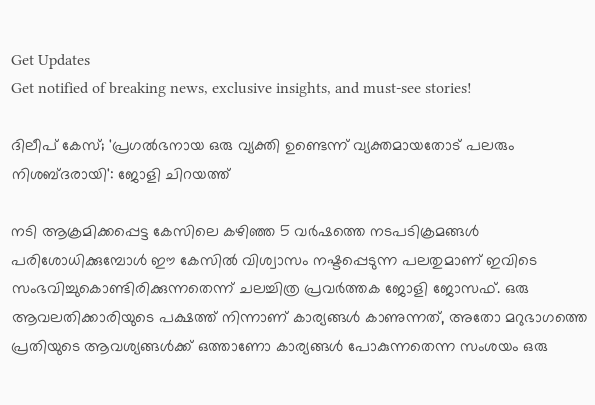Get Updates
Get notified of breaking news, exclusive insights, and must-see stories!

ദിലീപ് കേസ്; 'പ്രഗല്‍ഭനായ ഒരു വ്യക്തി ഉണ്ടെന്ന് വ്യക്തമായതോട് പലരും നിശബ്ദരായി': ജോളി ചിറയത്ത്

നടി ആക്രമിക്കപ്പെട്ട കേസിലെ കഴിഞ്ഞ 5 വർഷത്തെ നടപടിക്രമങ്ങള്‍ പരിശോധിക്കുമ്പോള്‍ ഈ കേസില്‍ വിശ്വാസം നഷ്ടപ്പെടുന്ന പലതുമാണ് ഇവിടെ സംഭവിച്ചുകൊണ്ടിരിക്കുന്നതെന്ന് ചലച്ചിത്ര പ്രവർത്തക ജോളി ജോസഫ്. ഒരു ആവലതിക്കാരിയുടെ പക്ഷത്ത് നിന്നാണ് കാര്യങ്ങള്‍ കാണുന്നത്, അതോ മറുഭാഗത്തെ പ്രതിയുടെ ആവശ്യങ്ങള്‍ക്ക് ഒത്താണോ കാര്യങ്ങള്‍ പോകുന്നതെന്ന സംശയം ഒരു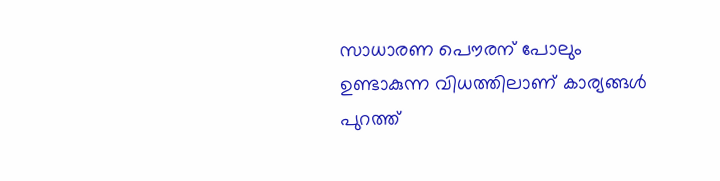സാധാരണ പൌരന് പോലും ഉണ്ടാകുന്ന വിധത്തിലാണ് കാര്യങ്ങള്‍ പുറത്ത്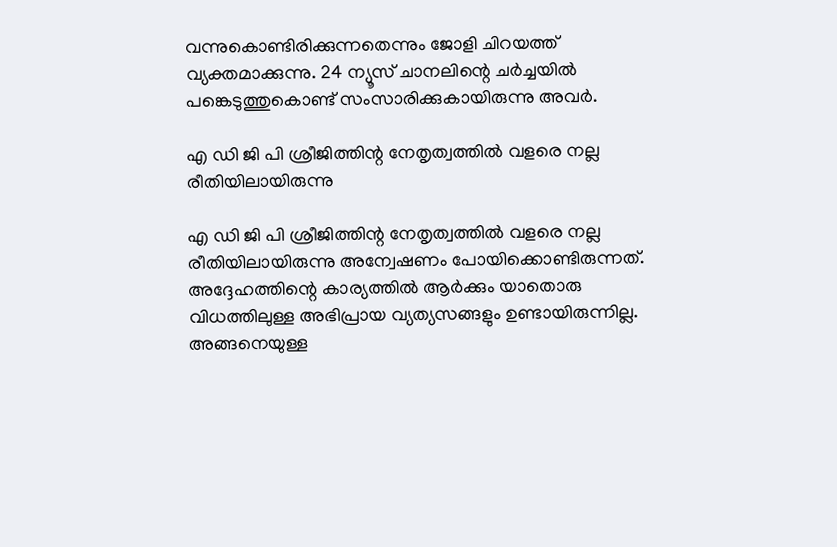വന്നുകൊണ്ടിരിക്കുന്നതെന്നും ജോളി ചിറയത്ത് വ്യക്തമാക്കുന്നു. 24 ന്യൂസ് ചാനലിന്റെ ചർച്ചയില്‍ പങ്കെടുത്തുകൊണ്ട് സംസാരിക്കുകായിരുന്നു അവർ.

എ ഡി ജി പി ശ്രീജിത്തിന്റ നേതൃത്വത്തില്‍ വളരെ നല്ല രീതിയിലായിരുന്നു

എ ഡി ജി പി ശ്രീജിത്തിന്റ നേതൃത്വത്തില്‍ വളരെ നല്ല രീതിയിലായിരുന്നു അന്വേഷണം പോയിക്കൊണ്ടിരുന്നത്. അദ്ദേഹത്തിന്റെ കാര്യത്തില്‍ ആർക്കും യാതൊരു വിധത്തിലുള്ള അഭിപ്രായ വ്യത്യസങ്ങളും ഉണ്ടായിരുന്നില്ല. അങ്ങനെയുള്ള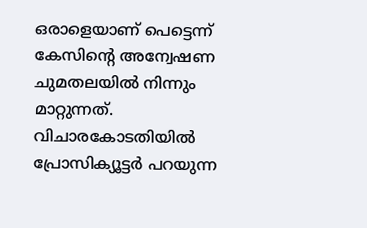ഒരാളെയാണ് പെട്ടെന്ന് കേസിന്റെ അന്വേഷണ ചുമതലയില്‍ നിന്നും മാറ്റുന്നത്. വിചാരകോടതിയില്‍ പ്രോസിക്യൂട്ടർ പറയുന്ന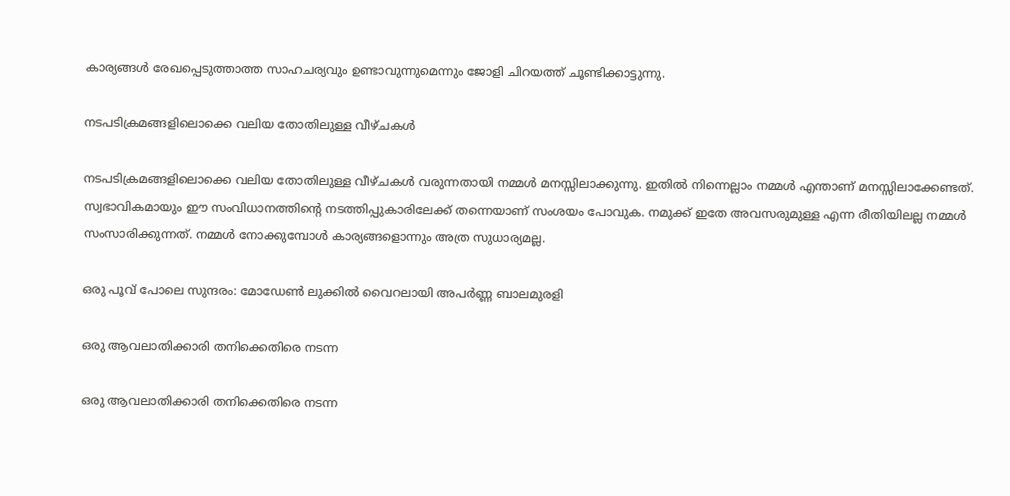കാര്യങ്ങള്‍ രേഖപ്പെടുത്താത്ത സാഹചര്യവും ഉണ്ടാവുന്നുമെന്നും ജോളി ചിറയത്ത് ചൂണ്ടിക്കാട്ടുന്നു.

നടപടിക്രമങ്ങളിലൊക്കെ വലിയ തോതിലുള്ള വീഴ്ചകള്‍

നടപടിക്രമങ്ങളിലൊക്കെ വലിയ തോതിലുള്ള വീഴ്ചകള്‍ വരുന്നതായി നമ്മള്‍ മനസ്സിലാക്കുന്നു. ഇതില്‍ നിന്നെല്ലാം നമ്മള്‍ എന്താണ് മനസ്സിലാക്കേണ്ടത്. സ്വഭാവികമായും ഈ സംവിധാനത്തിന്റെ നടത്തിപ്പുകാരിലേക്ക് തന്നെയാണ് സംശയം പോവുക. നമുക്ക് ഇതേ അവസരുമുള്ള എന്ന രീതിയിലല്ല നമ്മള്‍ സംസാരിക്കുന്നത്. നമ്മള്‍ നോക്കുമ്പോള്‍ കാര്യങ്ങളൊന്നും അത്ര സുധാര്യമല്ല.

ഒരു പൂവ് പോലെ സുന്ദരം: മോഡേണ്‍ ലുക്കില്‍ വൈറലായി അപർണ്ണ ബാലമുരളി

ഒരു ആവലാതിക്കാരി തനിക്കെതിരെ നടന്ന

ഒരു ആവലാതിക്കാരി തനിക്കെതിരെ നടന്ന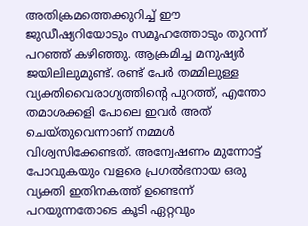അതിക്രമത്തെക്കുറിച്ച് ഈ ജുഡീഷ്യറിയോടും സമൂഹത്തോടും തുറന്ന് പറഞ്ഞ് കഴിഞ്ഞു. ആക്രമിച്ച മനുഷ്യർ ജയിലിലുമുണ്ട്. രണ്ട് പേർ തമ്മിലുള്ള വ്യക്തിവൈരാഗ്യത്തിന്റെ പുറത്ത്, എന്തോ തമാശക്കളി പോലെ ഇവർ അത് ചെയ്തുവെന്നാണ് നമ്മള്‍ വിശ്വസിക്കേണ്ടത്. അന്വേഷണം മുന്നോട്ട് പോവുകയും വളരെ പ്രഗല്‍ഭനായ ഒരു വ്യക്തി ഇതിനകത്ത് ഉണ്ടെന്ന് പറയുന്നതോടെ കൂടി ഏറ്റവും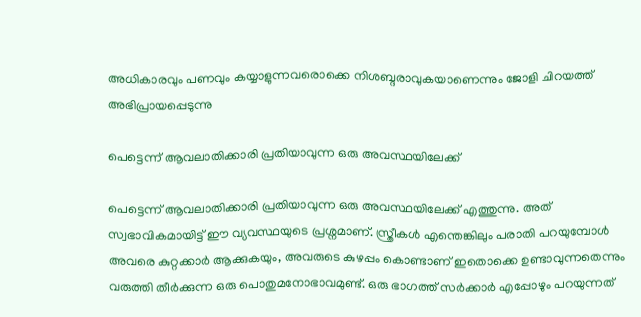അധികാരവും പണവും കയ്യാളുന്നവരൊക്കെ നിശബ്ദരാവുകയാണെന്നും ജോളി ചിറയത്ത് അഭിപ്രായപ്പെടുന്നു

പെട്ടെന്ന് ആവലാതിക്കാരി പ്രതിയാവുന്ന ഒരു അവസ്ഥയിലേക്ക്

പെട്ടെന്ന് ആവലാതിക്കാരി പ്രതിയാവുന്ന ഒരു അവസ്ഥയിലേക്ക് എത്തുന്നു. അത് സ്വഭാവികമായിട്ട് ഈ വ്യവസ്ഥയുടെ പ്രശ്നമാണ്. സ്ത്രീകള്‍ എന്തെങ്കിലും പരാതി പറയുമ്പോള്‍ അവരെ കുറ്റക്കാർ ആക്കുകയും, അവരുടെ കുഴപ്പം കൊണ്ടാണ് ഇതൊക്കെ ഉണ്ടാവുന്നതെന്നും വരുത്തി തീർക്കുന്ന ഒരു പൊതുമനോഭാവമുണ്ട്. ഒരു ഭാഗത്ത് സർക്കാർ എപ്പോഴും പറയുന്നത്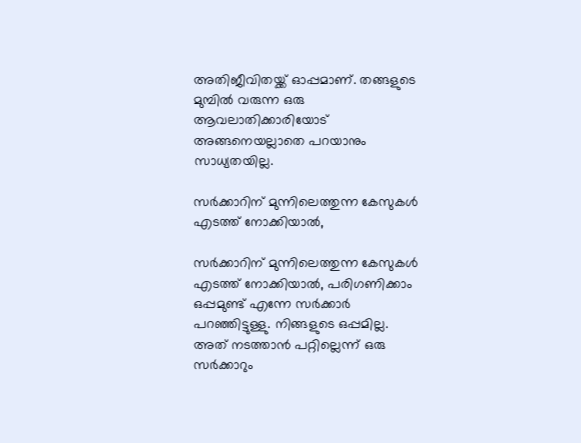അതിജീവിതയ്ക്ക് ഓപ്പമാണ്. തങ്ങളുടെ മുമ്പില്‍ വരുന്ന ഒരു ആവലാതിക്കാരിയോട് അങ്ങനെയല്ലാതെ പറയാനും സാധ്യതയില്ല.

സർക്കാറിന് മുന്നിലെത്തുന്ന കേസുകള്‍ എടത്ത് നോക്കിയാല്‍,

സർക്കാറിന് മുന്നിലെത്തുന്ന കേസുകള്‍ എടത്ത് നോക്കിയാല്‍, പരിഗണിക്കാം ഒപ്പമുണ്ട് എന്നേ സർക്കാർ പറഞ്ഞിട്ടുള്ളു. നിങ്ങളുടെ ഒപ്പമില്ല. അത് നടത്താന്‍ പറ്റില്ലെന്ന് ഒരു സർക്കാറും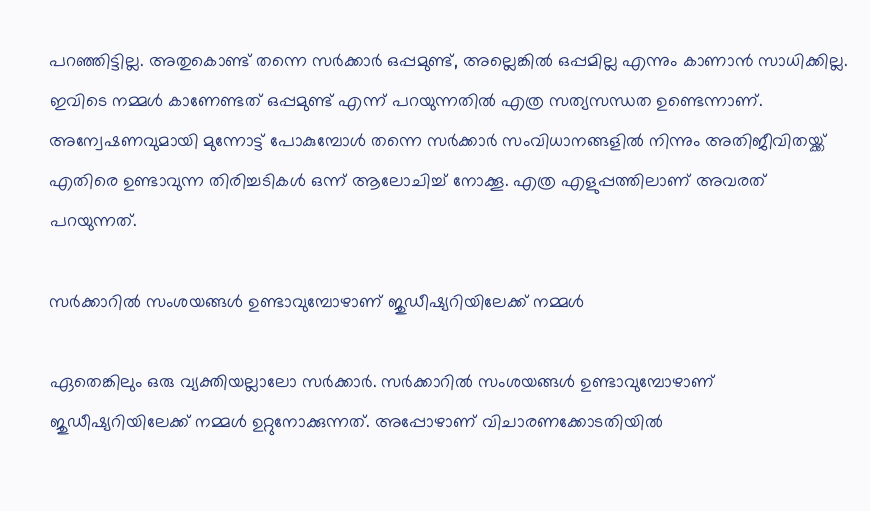പറഞ്ഞിട്ടില്ല. അതുകൊണ്ട് തന്നെ സർക്കാർ ഒപ്പമുണ്ട്, അല്ലെങ്കില്‍ ഒപ്പമില്ല എന്നും കാണാന്‍ സാധിക്കില്ല. ഇവിടെ നമ്മള്‍ കാണേണ്ടത് ഒപ്പമുണ്ട് എന്ന് പറയുന്നതില്‍ എത്ര സത്യസന്ധത ഉണ്ടെന്നാണ്. അന്വേഷണവുമായി മുന്നോട്ട് പോകുമ്പോള്‍ തന്നെ സർക്കാർ സംവിധാനങ്ങളില്‍ നിന്നും അതിജീവിതയ്ക്ക് എതിരെ ഉണ്ടാവുന്ന തിരിച്ചടികള്‍ ഒന്ന് ആലോചിച്ച് നോക്കൂ. എത്ര എളുപ്പത്തിലാണ് അവരത് പറയുന്നത്.

സർക്കാറില്‍ സംശയങ്ങള്‍ ഉണ്ടാവുമ്പോഴാണ് ജുഡീഷ്യറിയിലേക്ക് നമ്മള്‍

ഏതെങ്കിലും ഒരു വ്യക്തിയല്ലാലോ സർക്കാർ. സർക്കാറില്‍ സംശയങ്ങള്‍ ഉണ്ടാവുമ്പോഴാണ് ജുഡീഷ്യറിയിലേക്ക് നമ്മള്‍ ഉറ്റുനോക്കുന്നത്. അപ്പോഴാണ് വിചാരണക്കോടതിയില്‍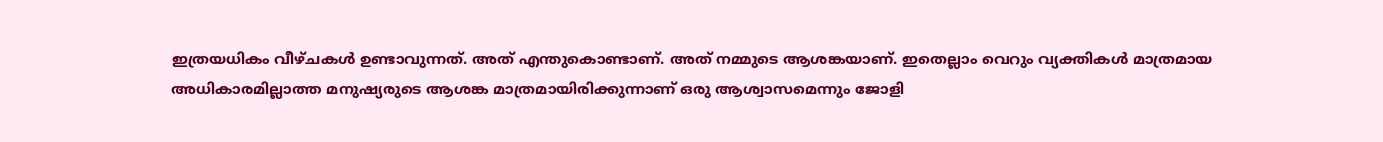ഇത്രയധികം വീഴ്ചകള്‍ ഉണ്ടാവുന്നത്. അത് എന്തുകൊണ്ടാണ്. അത് നമ്മുടെ ആശങ്കയാണ്. ഇതെല്ലാം വെറും വ്യക്തികള്‍ മാത്രമായ അധികാരമില്ലാത്ത മനുഷ്യരുടെ ആശങ്ക മാത്രമായിരിക്കുന്നാണ് ഒരു ആശ്വാസമെന്നും ജോളി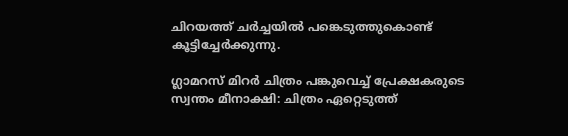ചിറയത്ത് ചർച്ചയില്‍ പങ്കെടുത്തുകൊണ്ട് കൂട്ടിച്ചേർക്കുന്നു.

ഗ്ലാമറസ് മിറർ ചിത്രം പങ്കുവെച്ച് പ്രേക്ഷകരുടെ സ്വന്തം മീനാക്ഷി: ചിത്രം ഏറ്റെടുത്ത്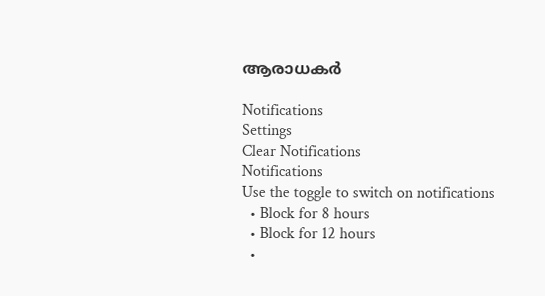ആരാധകർ

Notifications
Settings
Clear Notifications
Notifications
Use the toggle to switch on notifications
  • Block for 8 hours
  • Block for 12 hours
  •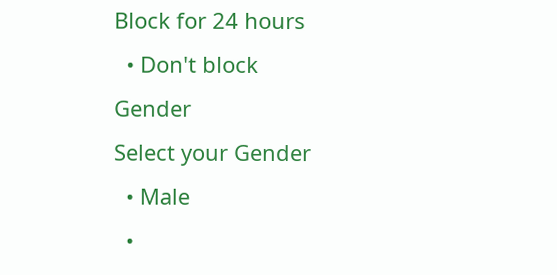Block for 24 hours
  • Don't block
Gender
Select your Gender
  • Male
  •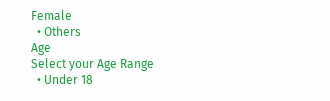Female
  • Others
Age
Select your Age Range
  • Under 18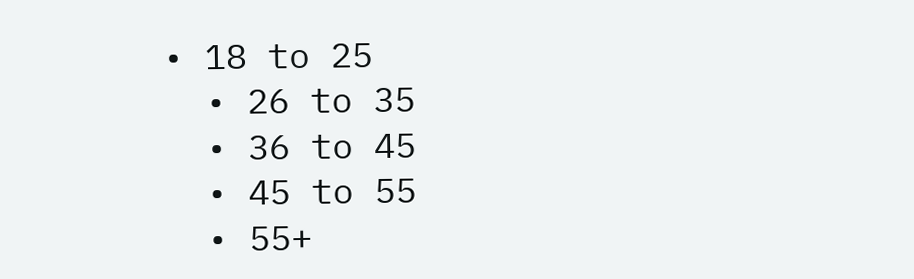• 18 to 25
  • 26 to 35
  • 36 to 45
  • 45 to 55
  • 55+